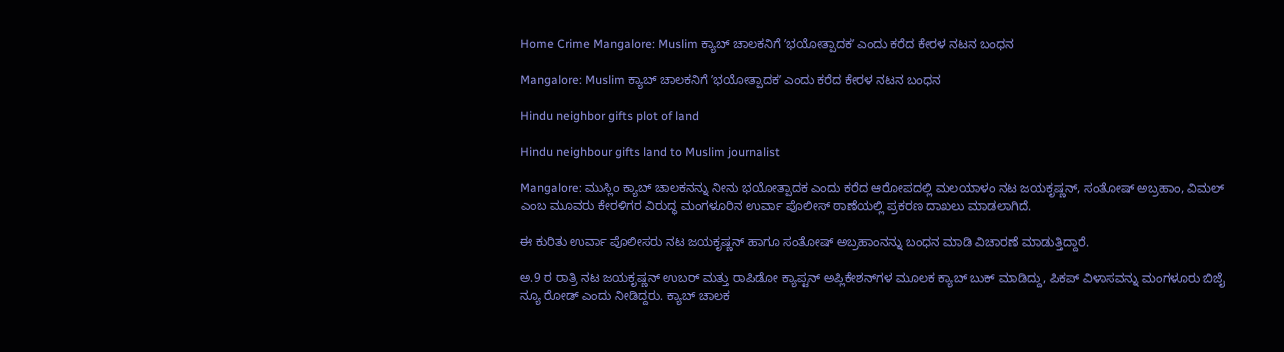Home Crime Mangalore: Muslim ಕ್ಯಾಬ್‌ ಚಾಲಕನಿಗೆ ʼಭಯೋತ್ಪಾದಕʼ ಎಂದು ಕರೆದ ಕೇರಳ ನಟನ ಬಂಧನ

Mangalore: Muslim ಕ್ಯಾಬ್‌ ಚಾಲಕನಿಗೆ ʼಭಯೋತ್ಪಾದಕʼ ಎಂದು ಕರೆದ ಕೇರಳ ನಟನ ಬಂಧನ

Hindu neighbor gifts plot of land

Hindu neighbour gifts land to Muslim journalist

Mangalore: ಮುಸ್ಲಿಂ ಕ್ಯಾಬ್‌ ಚಾಲಕನನ್ನು ನೀನು ಭಯೋತ್ಪಾದಕ ಎಂದು ಕರೆದ ಆರೋಪದಲ್ಲಿ ಮಲಯಾಳಂ ನಟ ಜಯಕೃಷ್ಣನ್‌, ಸಂತೋಷ್‌ ಅಬ್ರಹಾಂ, ವಿಮಲ್‌ ಎಂಬ ಮೂವರು ಕೇರಳಿಗರ ವಿರುದ್ಧ ಮಂಗಳೂರಿನ ಉರ್ವಾ ಪೊಲೀಸ್‌ ಠಾಣೆಯಲ್ಲಿ ಪ್ರಕರಣ ದಾಖಲು ಮಾಡಲಾಗಿದೆ.

ಈ ಕುರಿತು ಉರ್ವಾ ಪೊಲೀಸರು ನಟ ಜಯಕೃಷ್ಣನ್‌ ಹಾಗೂ ಸಂತೋಷ್‌ ಅಬ್ರಹಾಂನನ್ನು ಬಂಧನ ಮಾಡಿ ವಿಚಾರಣೆ ಮಾಡುತ್ತಿದ್ದಾರೆ.

ಅ.9 ರ ರಾತ್ರಿ ನಟ ಜಯಕೃಷ್ಣನ್‌ ಉಬರ್‌ ಮತ್ತು ರಾಪಿಡೋ ಕ್ಯಾಪ್ಟನ್‌ ಅಪ್ಲಿಕೇಶನ್‌ಗಳ ಮೂಲಕ ಕ್ಯಾಬ್‌ ಬುಕ್‌ ಮಾಡಿದ್ದು, ಪಿಕಪ್‌ ವಿಳಾಸವನ್ನು ಮಂಗಳೂರು ಬಿಜೈ ನ್ಯೂ ರೋಡ್‌ ಎಂದು ನೀಡಿದ್ದರು. ಕ್ಯಾಬ್‌ ಚಾಲಕ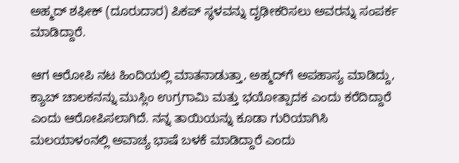ಅಹ್ಮದ್‌ ಶಫೀಕ್‌ (ದೂರುದಾರ) ಪಿಕಪ್‌ ಸ್ಥಳವನ್ನು ದೃಢೀಕರಿಸಲು ಅವರನ್ನು ಸಂಪರ್ಕ ಮಾಡಿದ್ದಾರೆ.

ಆಗ ಆರೋಪಿ ನಟ ಹಿಂದಿಯಲ್ಲಿ ಮಾತನಾಡುತ್ತಾ, ಅಹ್ಮದ್‌ಗೆ ಅಪಹಾಸ್ಯ ಮಾಡಿದ್ದು, ಕ್ಯಾಬ್‌ ಚಾಲಕನನ್ನು ಮುಸ್ಲಿಂ ಉಗ್ರಗಾಮಿ ಮತ್ತು ಭಯೋತ್ಪಾದಕ ಎಂದು ಕರೆದಿದ್ದಾರೆ ಎಂದು ಆರೋಪಿಸಲಾಗಿದೆ. ನನ್ನ ತಾಯಿಯನ್ನು ಕೂಡಾ ಗುರಿಯಾಗಿಸಿ ಮಲಯಾಳಂನಲ್ಲಿ ಅವಾಚ್ಯ ಭಾಷೆ ಬಳಕೆ ಮಾಡಿದ್ದಾರೆ ಎಂದು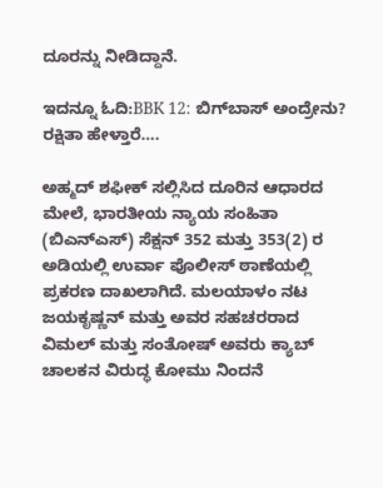ದೂರನ್ನು ನೀಡಿದ್ದಾನೆ.

ಇದನ್ನೂ ಓದಿ:BBK 12: ಬಿಗ್‌ಬಾಸ್‌ ಅಂದ್ರೇನು? ರಕ್ಷಿತಾ ಹೇಳ್ತಾರೆ….

ಅಹ್ಮದ್ ಶಫೀಕ್ ಸಲ್ಲಿಸಿದ ದೂರಿನ ಆಧಾರದ ಮೇಲೆ, ಭಾರತೀಯ ನ್ಯಾಯ ಸಂಹಿತಾ (ಬಿಎನ್‌ಎಸ್) ಸೆಕ್ಷನ್ 352 ಮತ್ತು 353(2) ರ ಅಡಿಯಲ್ಲಿ ಉರ್ವಾ ಪೊಲೀಸ್ ಠಾಣೆಯಲ್ಲಿ ಪ್ರಕರಣ ದಾಖಲಾಗಿದೆ. ಮಲಯಾಳಂ ನಟ ಜಯಕೃಷ್ಣನ್ ಮತ್ತು ಅವರ ಸಹಚರರಾದ ವಿಮಲ್ ಮತ್ತು ಸಂತೋಷ್ ಅವರು ಕ್ಯಾಬ್ ಚಾಲಕನ ವಿರುದ್ಧ ಕೋಮು ನಿಂದನೆ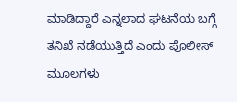ಮಾಡಿದ್ದಾರೆ ಎನ್ನಲಾದ ಘಟನೆಯ ಬಗ್ಗೆ ತನಿಖೆ ನಡೆಯುತ್ತಿದೆ ಎಂದು ಪೊಲೀಸ್ ಮೂಲಗಳು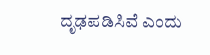ದೃಢಪಡಿಸಿವೆ ಎಂದು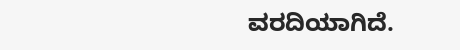ವರದಿಯಾಗಿದೆ.